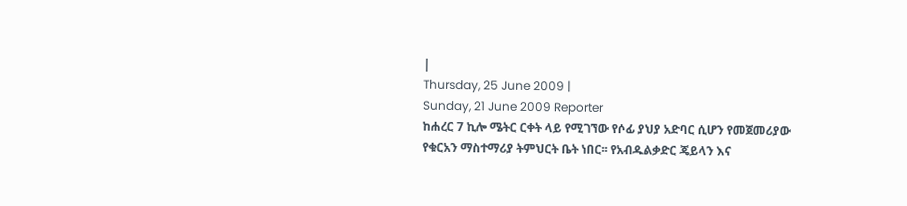|
Thursday, 25 June 2009 |
Sunday, 21 June 2009 Reporter
ከሐረር 7 ኪሎ ሜትር ርቀት ላይ የሚገኘው የሶፊ ያህያ አድባር ሲሆን የመጀመሪያው የቁርአን ማስተማሪያ ትምህርት ቤት ነበር፡፡ የአብዱልቃድር ጄይላን እና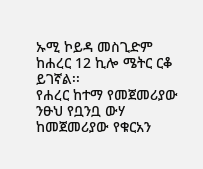ኡሚ ኮይዳ መስጊድም ከሐረር 12 ኪሎ ሜትር ርቆ ይገኛል፡፡
የሐረር ከተማ የመጀመሪያው ንፁህ የቧንቧ ውሃ ከመጀመሪያው የቁርአን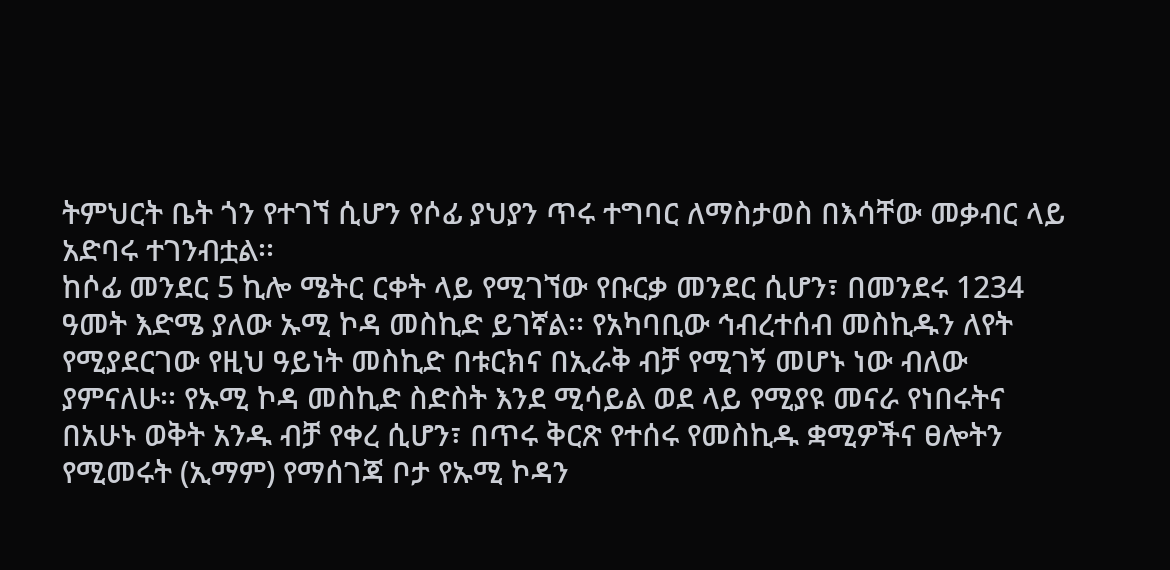ትምህርት ቤት ጎን የተገኘ ሲሆን የሶፊ ያህያን ጥሩ ተግባር ለማስታወስ በእሳቸው መቃብር ላይ አድባሩ ተገንብቷል፡፡
ከሶፊ መንደር 5 ኪሎ ሜትር ርቀት ላይ የሚገኘው የቡርቃ መንደር ሲሆን፣ በመንደሩ 1234 ዓመት እድሜ ያለው ኡሚ ኮዳ መስኪድ ይገኛል፡፡ የአካባቢው ኅብረተሰብ መስኪዱን ለየት የሚያደርገው የዚህ ዓይነት መስኪድ በቱርክና በኢራቅ ብቻ የሚገኝ መሆኑ ነው ብለው ያምናለሁ፡፡ የኡሚ ኮዳ መስኪድ ስድስት እንደ ሚሳይል ወደ ላይ የሚያዩ መናራ የነበሩትና በአሁኑ ወቅት አንዱ ብቻ የቀረ ሲሆን፣ በጥሩ ቅርጽ የተሰሩ የመስኪዱ ቋሚዎችና ፀሎትን የሚመሩት (ኢማም) የማሰገጃ ቦታ የኡሚ ኮዳን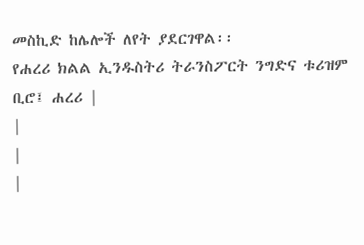መስኪድ ከሌሎች ለየት ያደርገዋል፡፡
የሐረሪ ክልል ኢንዱስትሪ ትራንስፖርት ንግድና ቱሪዝም ቢሮ፤ ሐረሪ |
|
|
|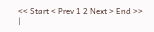<< Start < Prev 1 2 Next > End >>
|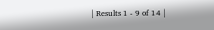| Results 1 - 9 of 14 |